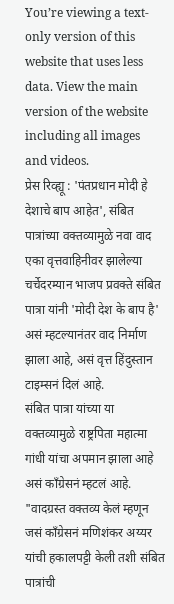You’re viewing a text-only version of this website that uses less data. View the main version of the website including all images and videos.
प्रेस रिव्ह्यू : 'पंतप्रधान मोदी हे देशाचे बाप आहेत', संबित पात्रांच्या वक्तव्यामुळे नवा वाद
एका वृत्तवाहिनीवर झालेल्या चर्चेदरम्यान भाजप प्रवक्ते संबित पात्रा यांनी 'मोदी देश के बाप है' असं म्हटल्यानंतर वाद निर्माण झाला आहे, असं वृत्त हिंदुस्तान टाइम्सनं दिलं आहे.
संबित पात्रा यांच्या या वक्तव्यामुळे राष्ट्रपिता महात्मा गांधी यांचा अपमान झाला आहे असं काँग्रेसनं म्हटलं आहे.
"वादग्रस्त वक्तव्य केलं म्हणून जसं काँग्रेसनं मणिशंकर अय्यर यांची हकालपट्टी केली तशी संबित पात्रांची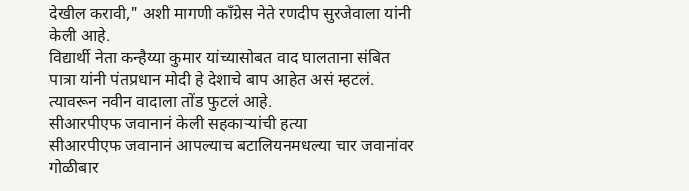देखील करावी," अशी मागणी काँग्रेस नेते रणदीप सुरजेवाला यांनी केली आहे.
विद्यार्थी नेता कन्हैय्या कुमार यांच्यासोबत वाद घालताना संबित पात्रा यांनी पंतप्रधान मोदी हे देशाचे बाप आहेत असं म्हटलं. त्यावरून नवीन वादाला तोंड फुटलं आहे.
सीआरपीएफ जवानानं केली सहकाऱ्यांची हत्या
सीआरपीएफ जवानानं आपल्याच बटालियनमधल्या चार जवानांवर गोळीबार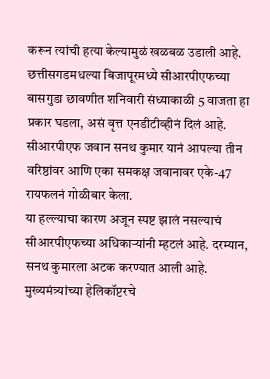करून त्यांची हत्या केल्यामुळं खळबळ उडाली आहे.
छत्तीसगडमधल्या बिजापूरमध्ये सीआरपीएफच्या बासगुडा छावणीत शनिवारी संध्याकाळी 5 वाजता हा प्रकार घडला, असं वृत्त एनडीटीव्हीनं दिलं आहे.
सीआरपीएफ जवान सनथ कुमार यानं आपल्या तीन वरिष्ठांवर आणि एका समकक्ष जवानावर एके-47 रायफलनं गोळीबार केला.
या हल्ल्याचा कारण अजून स्पष्ट झालं नसल्याचं सीआरपीएफच्या अधिकाऱ्यांनी म्हटलं आहे. दरम्यान, सनथ कुमारला अटक करण्यात आली आहे.
मुख्यमंत्र्यांच्या हेलिकॉप्टरचे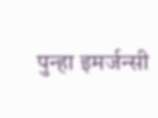पुन्हा इमर्जन्सी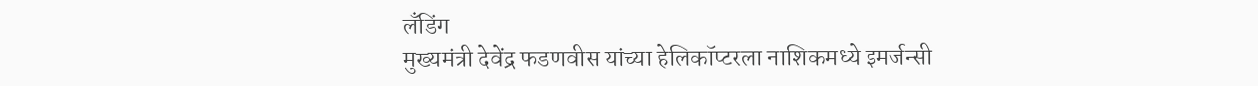लॅंडिंग
मुख्यमंत्री देवेंद्र फडणवीस यांच्या हेलिकॉप्टरला नाशिकमध्ये इमर्जन्सी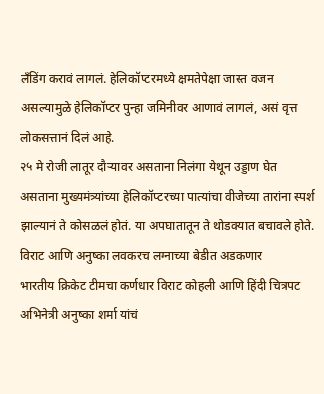लँडिंग करावं लागलं. हेलिकॉप्टरमध्ये क्षमतेपेक्षा जास्त वजन असल्यामुळे हेलिकॉप्टर पुन्हा जमिनीवर आणावं लागलं, असं वृत्त लोकसत्तानं दिलं आहे.
२५ मे रोजी लातूर दौऱ्यावर असताना निलंगा येथून उड्डाण घेत असताना मुख्यमंत्र्यांच्या हेलिकॉप्टरच्या पात्यांचा वीजेच्या तारांना स्पर्श झाल्यानं ते कोसळलं होतं. या अपघातातून ते थोडक्यात बचावले होते.
विराट आणि अनुष्का लवकरच लग्नाच्या बेडीत अडकणार
भारतीय क्रिकेट टीमचा कर्णधार विराट कोहली आणि हिंदी चित्रपट अभिनेत्री अनुष्का शर्मा यांचं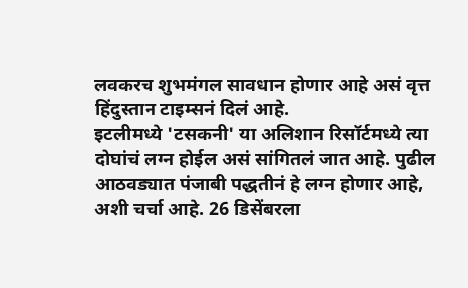लवकरच शुभमंगल सावधान होणार आहे असं वृत्त हिंदुस्तान टाइम्सनं दिलं आहे.
इटलीमध्ये 'टसकनी' या अलिशान रिसॉर्टमध्ये त्या दोघांचं लग्न होईल असं सांगितलं जात आहे. पुढील आठवड्यात पंजाबी पद्धतीनं हे लग्न होणार आहे, अशी चर्चा आहे. 26 डिसेंबरला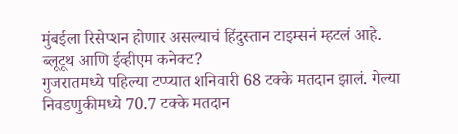मुंबईला रिसेप्शन होणार असल्याचं हिंदुस्तान टाइम्सनं म्हटलं आहे.
ब्लूटूथ आणि ईव्हीएम कनेक्ट?
गुजरातमध्ये पहिल्या टप्प्यात शनिवारी 68 टक्के मतदान झालं. गेल्या निवडणुकीमध्ये 70.7 टक्के मतदान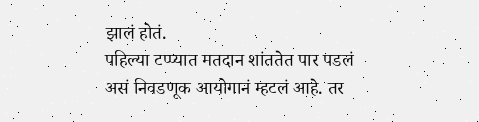झालं होतं.
पहिल्या टप्प्यात मतदान शांततेत पार पडलं असं निवडणूक आयोगानं म्हटलं आहे. तर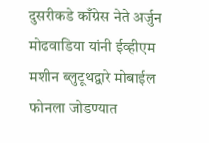दुसरीकडे काँग्रेस नेते अर्जुन मोढवाडिया यांनी ईव्हीएम मशीन ब्लुटूथद्वारे मोबाईल फोनला जोडण्यात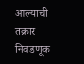आल्याची तक्रार निवडणूक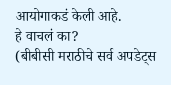आयोगाकडं केली आहे.
हे वाचलं का?
(बीबीसी मराठीचे सर्व अपडेट्स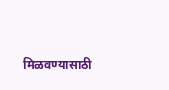मिळवण्यासाठी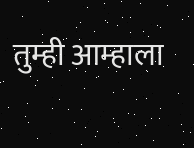तुम्ही आम्हाला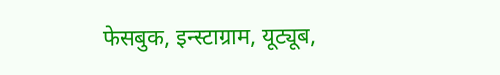फेसबुक, इन्स्टाग्राम, यूट्यूब,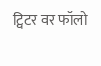ट्विटर वर फॉलो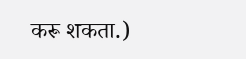करू शकता.)